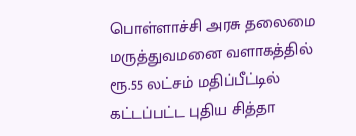பொள்ளாச்சி அரசு தலைமை மருத்துவமனை வளாகத்தில் ரூ.55 லட்சம் மதிப்பீட்டில் கட்டப்பட்ட புதிய சித்தா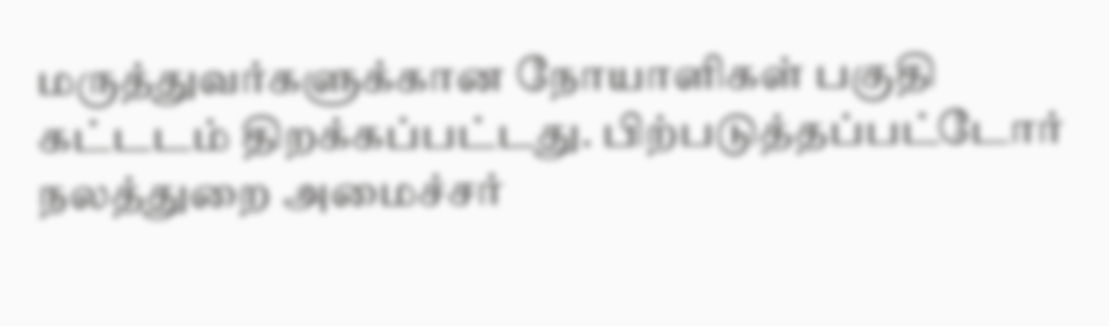மருத்துவர்களுக்கான நோயாளிகள் பகுதி கட்டடம் திறக்கப்பட்டது. பிற்படுத்தப்பட்டோர் நலத்துறை அமைச்சர்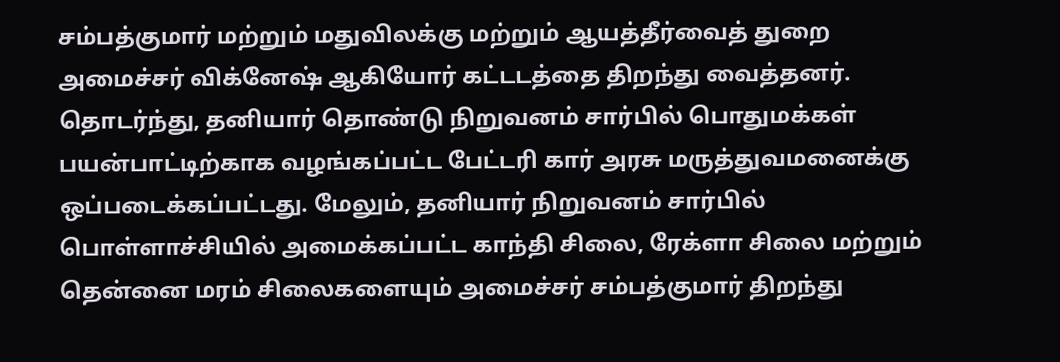சம்பத்குமார் மற்றும் மதுவிலக்கு மற்றும் ஆயத்தீர்வைத் துறை அமைச்சர் விக்னேஷ் ஆகியோர் கட்டடத்தை திறந்து வைத்தனர்.
தொடர்ந்து, தனியார் தொண்டு நிறுவனம் சார்பில் பொதுமக்கள் பயன்பாட்டிற்காக வழங்கப்பட்ட பேட்டரி கார் அரசு மருத்துவமனைக்கு ஒப்படைக்கப்பட்டது. மேலும், தனியார் நிறுவனம் சார்பில் பொள்ளாச்சியில் அமைக்கப்பட்ட காந்தி சிலை, ரேக்ளா சிலை மற்றும் தென்னை மரம் சிலைகளையும் அமைச்சர் சம்பத்குமார் திறந்து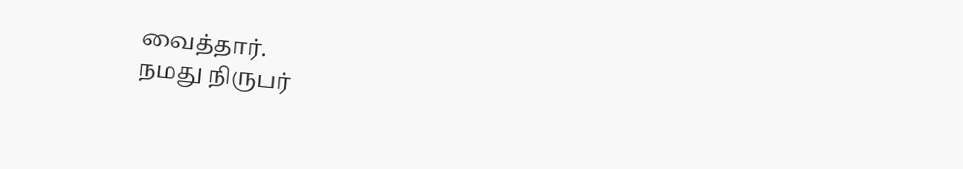வைத்தார்.
நமது நிருபர்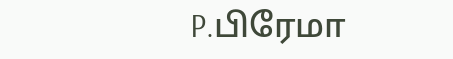P.பிரேமா